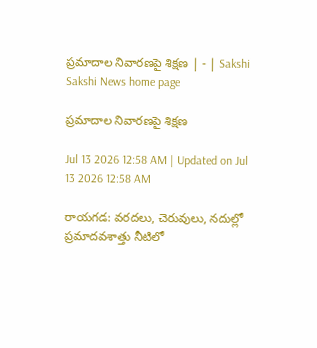ప్రమాదాల నివారణపై శిక్షణ | - | Sakshi
Sakshi News home page

ప్రమాదాల నివారణపై శిక్షణ

Jul 13 2026 12:58 AM | Updated on Jul 13 2026 12:58 AM

రాయగడ: వరదలు, చెరువులు, నదుల్లో ప్రమాదవశాత్తు నీటిలో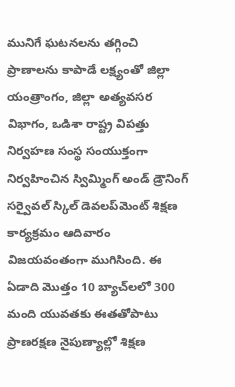మునిగే ఘటనలను తగ్గించి ప్రాణాలను కాపాడే లక్ష్యంతో జిల్లా యంత్రాంగం, జిల్లా అత్యవసర విభాగం, ఒడిశా రాష్ట్ర విపత్తు నిర్వహణ సంస్థ సంయుక్తంగా నిర్వహించిన స్విమ్మింగ్‌ అండ్‌ డ్రౌనింగ్‌ సర్వైవల్‌ స్కిల్‌ డెవలప్‌మెంట్‌ శిక్షణ కార్యక్రమం ఆదివారం విజయవంతంగా ముగిసింది. ఈ ఏడాది మొత్తం 10 బ్యాచ్‌లలో 300 మంది యువతకు ఈతతోపాటు ప్రాణరక్షణ నైపుణ్యాల్లో శిక్షణ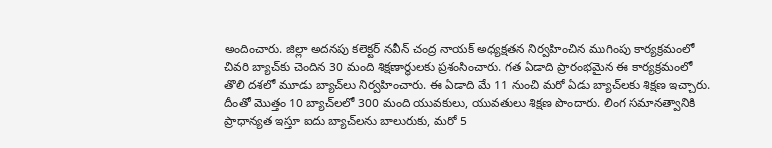అందించారు. జిల్లా అదనపు కలెక్టర్‌ నవీన్‌ చంద్ర నాయక్‌ అధ్యక్షతన నిర్వహించిన ముగింపు కార్యక్రమంలో చివరి బ్యాచ్‌కు చెందిన 30 మంది శిక్షణార్థులకు ప్రశంసించారు. గత ఏడాది ప్రారంభమైన ఈ కార్యక్రమంలో తొలి దశలో మూడు బ్యాచ్‌లు నిర్వహించారు. ఈ ఏడాది మే 11 నుంచి మరో ఏడు బ్యాచ్‌లకు శిక్షణ ఇచ్చారు. దీంతో మొత్తం 10 బ్యాచ్‌లలో 300 మంది యువకులు, యువతులు శిక్షణ పొందారు. లింగ సమానత్వానికి ప్రాధాన్యత ఇస్తూ ఐదు బ్యాచ్‌లను బాలురుకు, మరో 5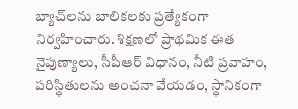బ్యాచ్‌లను బాలికలకు ప్రత్యేకంగా నిర్వహించారు. శిక్షణలో ప్రాథమిక ఈత నైపుణ్యాలు, సీపీఆర్‌ విధానం, నీటి ప్రవాహం, పరిస్థితులను అంచనా వేయడం, స్థానికంగా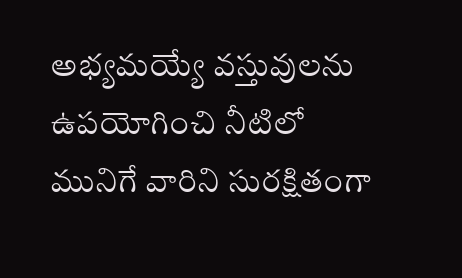అభ్యమయ్యే వస్తువులను ఉపయోగించి నీటిలో మునిగే వారిని సురక్షితంగా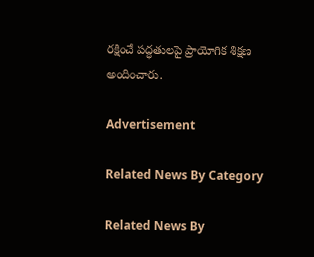రక్షించే పద్ధతులపై ప్రాయోగిక శిక్షణ అందించారు.

Advertisement

Related News By Category

Related News By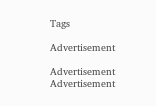Tags

Advertisement

Advertisement
Advertisement